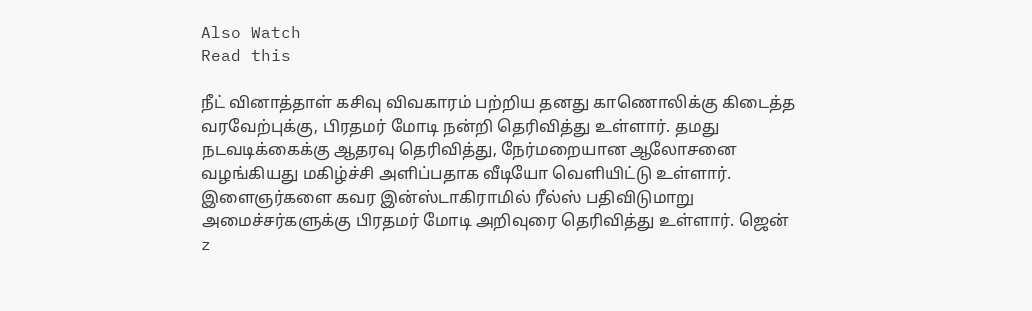Also Watch
Read this

நீட் வினாத்தாள் கசிவு விவகாரம் பற்றிய தனது காணொலிக்கு கிடைத்த வரவேற்புக்கு, பிரதமர் மோடி நன்றி தெரிவித்து உள்ளார். தமது நடவடிக்கைக்கு ஆதரவு தெரிவித்து, நேர்மறையான ஆலோசனை வழங்கியது மகிழ்ச்சி அளிப்பதாக வீடியோ வெளியிட்டு உள்ளார். இளைஞர்களை கவர இன்ஸ்டாகிராமில் ரீல்ஸ் பதிவிடுமாறு அமைச்சர்களுக்கு பிரதமர் மோடி அறிவுரை தெரிவித்து உள்ளார். ஜென் z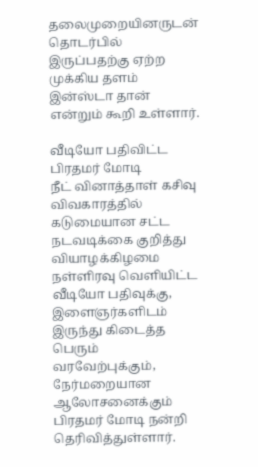தலைமுறையினருடன் தொடர்பில் இருப்பதற்கு ஏற்ற முக்கிய தளம் இன்ஸ்டா தான் என்றும் கூறி உள்ளார்.

வீடியோ பதிவிட்ட பிரதமர் மோடி
நீட் வினாத்தாள் கசிவு விவகாரத்தில் கடுமையான சட்ட நடவடிக்கை குறித்து வியாழக்கிழமை நள்ளிரவு வெளியிட்ட வீடியோ பதிவுக்கு, இளைஞர்களிடம் இருந்து கிடைத்த பெரும் வரவேற்புக்கும், நேர்மறையான ஆலோசனைக்கும் பிரதமர் மோடி நன்றி தெரிவித்துள்ளார்.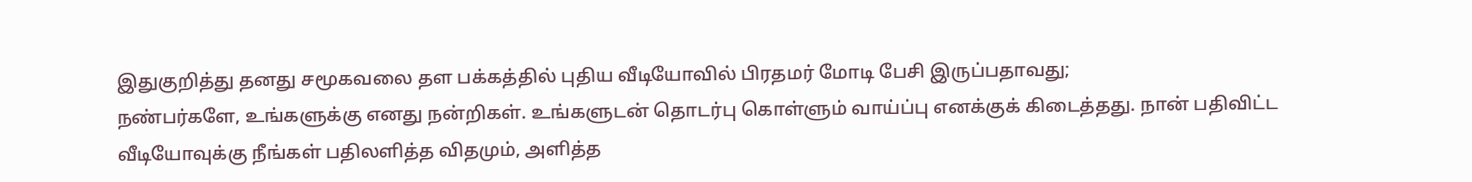இதுகுறித்து தனது சமூகவலை தள பக்கத்தில் புதிய வீடியோவில் பிரதமர் மோடி பேசி இருப்பதாவது;
நண்பர்களே, உங்களுக்கு எனது நன்றிகள். உங்களுடன் தொடர்பு கொள்ளும் வாய்ப்பு எனக்குக் கிடைத்தது. நான் பதிவிட்ட வீடியோவுக்கு நீங்கள் பதிலளித்த விதமும், அளித்த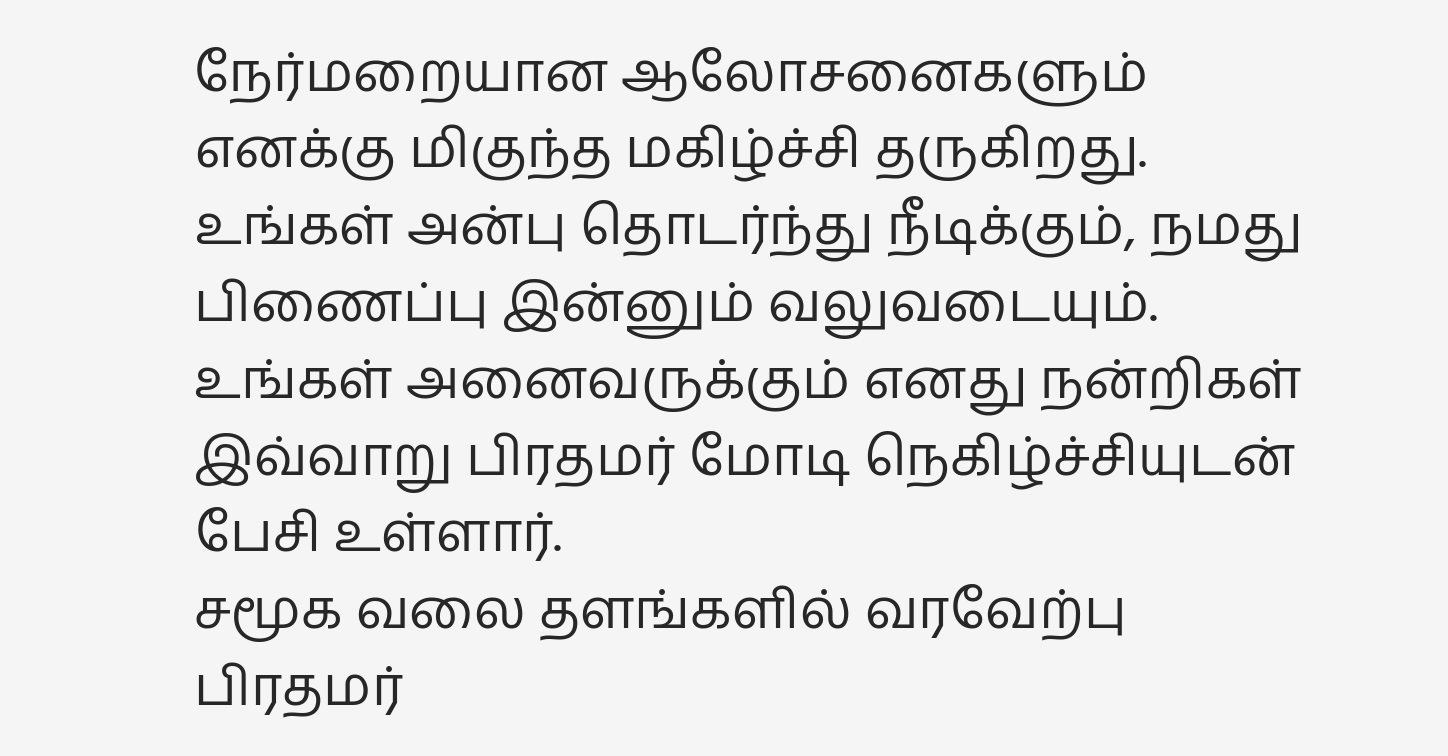நேர்மறையான ஆலோசனைகளும் எனக்கு மிகுந்த மகிழ்ச்சி தருகிறது. உங்கள் அன்பு தொடர்ந்து நீடிக்கும், நமது பிணைப்பு இன்னும் வலுவடையும். உங்கள் அனைவருக்கும் எனது நன்றிகள் இவ்வாறு பிரதமர் மோடி நெகிழ்ச்சியுடன் பேசி உள்ளார்.
சமூக வலை தளங்களில் வரவேற்பு
பிரதமர்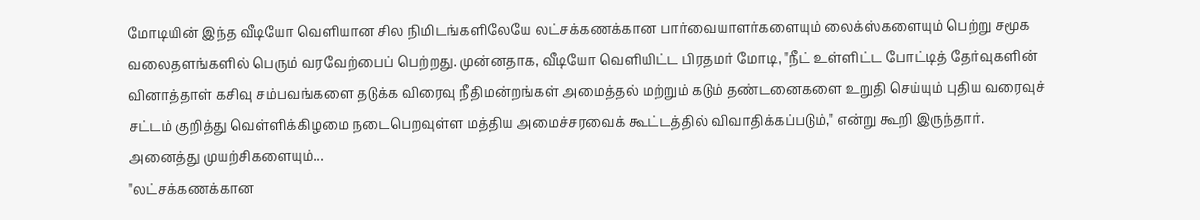மோடியின் இந்த வீடியோ வெளியான சில நிமிடங்களிலேயே லட்சக்கணக்கான பார்வையாளர்களையும் லைக்ஸ்களையும் பெற்று சமூக வலைதளங்களில் பெரும் வரவேற்பைப் பெற்றது. முன்னதாக, வீடியோ வெளியிட்ட பிரதமர் மோடி, "நீட் உள்ளிட்ட போட்டித் தேர்வுகளின் வினாத்தாள் கசிவு சம்பவங்களை தடுக்க விரைவு நீதிமன்றங்கள் அமைத்தல் மற்றும் கடும் தண்டனைகளை உறுதி செய்யும் புதிய வரைவுச் சட்டம் குறித்து வெள்ளிக்கிழமை நடைபெறவுள்ள மத்திய அமைச்சரவைக் கூட்டத்தில் விவாதிக்கப்படும்," என்று கூறி இருந்தார்.
அனைத்து முயற்சிகளையும்...
"லட்சக்கணக்கான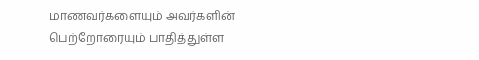மாணவர்களையும் அவர்களின் பெற்றோரையும் பாதித்துள்ள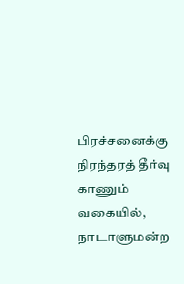பிரச்சனைக்கு நிரந்தரத் தீர்வு காணும் வகையில், நாடாளுமன்ற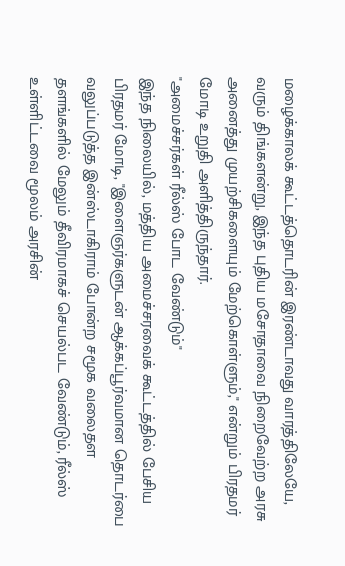மழைக்காலக் கூட்டத்தொடரின் இரண்டாவது வாரத்திலேயே, வரும் திங்களன்று, இந்த புதிய மசோதாவை நிறைவேற்ற அரசு அனைத்து முயற்சிகளையும் மேற்கொள்ளும்," என்றும் பிரதமர் மோடி உறுதி அளித்திருந்தார்.
"அமைச்சர்கள் ரீல்ஸ் போட வேண்டும்"
இந்த நிலையில், மத்திய அமைச்சரவைக் கூட்டத்தில் பேசிய பிரதமர் மோடி, "இளைஞர்களுடன் ஆக்கப்பூர்வமான தொடர்பை வலுப்படுத்த இன்ஸ்டாகிராம் போன்ற சமூக வலைதள தளங்களில் மேலும் தீவிரமாகச் செயல்பட வேண்டும், ரீல்ஸ் உள்ளிட்டவை மூலம் அரசின்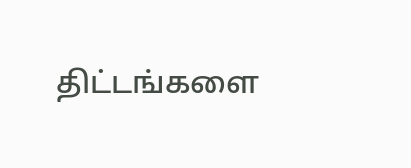திட்டங்களை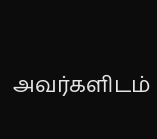அவர்களிடம்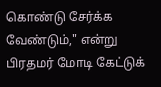கொண்டு சேர்க்க வேண்டும்," என்று பிரதமர் மோடி கேட்டுக்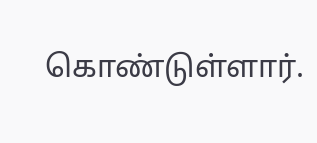கொண்டுள்ளார்.